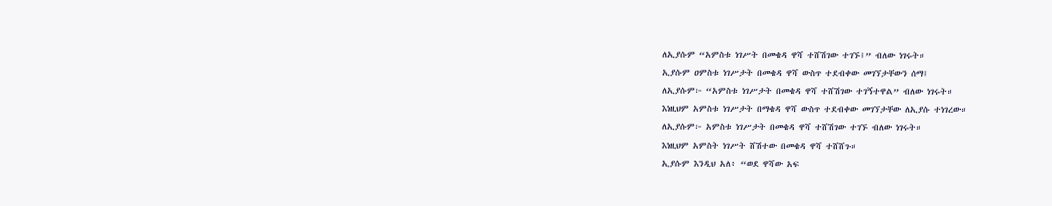ለኢያሱም “አምስቱ ነገሥት በመቄዳ ዋሻ ተሸሽገው ተገኙ፤” ብለው ነገሩት።
ኢያሱም ዐምስቱ ነገሥታት በመቄዳ ዋሻ ውስጥ ተደብቀው መገኘታቸውን ሰማ፤
ለኢያሱም፦ “አምስቱ ነገሥታት በመቄዳ ዋሻ ተሸሽገው ተገኝተዋል” ብለው ነገሩት።
እነዚህም አምስቱ ነገሥታት በማቄዳ ዋሻ ውስጥ ተደብቀው መገኘታቸው ለኢያሱ ተነገረው።
ለኢያሱም፦ አምስቱ ነገሥታት በመቄዳ ዋሻ ተሸሽገው ተገኙ ብለው ነገሩት።
እነዚህም አምስት ነገሥት ሸሽተው በመቄዳ ዋሻ ተሸሸጉ።
ኢያሱም እንዲህ አለ፥ “ወደ ዋሻው አፍ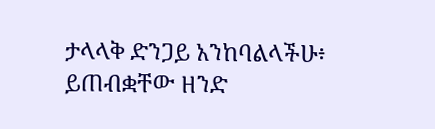ታላላቅ ድንጋይ አንከባልላችሁ፥ ይጠብቋቸው ዘንድ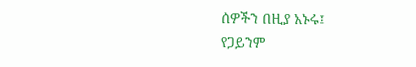ሰዎችን በዚያ አኑሩ፤
የጋይንም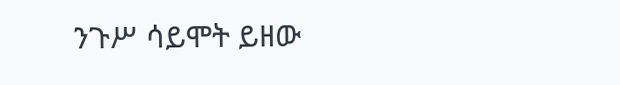ንጉሥ ሳይሞት ይዘው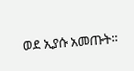ወደ ኢያሱ አመጡት።